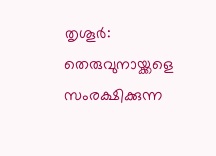തൃശൂർ: തെരുവുനായ്ക്കളെ സംരക്ഷിക്കുന്ന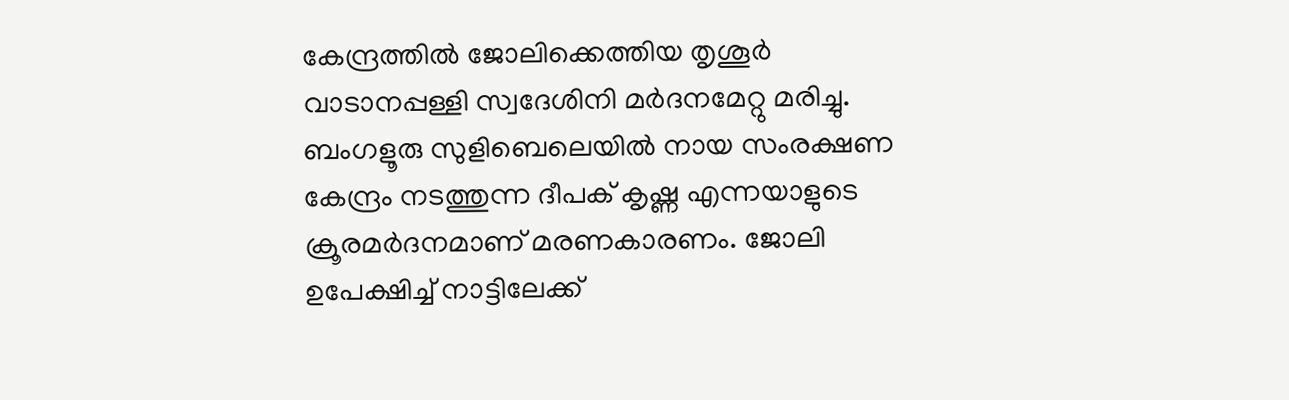കേന്ദ്രത്തിൽ ജോലിക്കെത്തിയ തൃശൂർ വാടാനപ്പള്ളി സ്വദേശിനി മർദനമേറ്റു മരിച്ചു. ബംഗളൂരു സുളിബെലെയിൽ നായ സംരക്ഷണ കേന്ദ്രം നടത്തുന്ന ദീപക് കൃഷ്ണ എന്നയാളുടെ ക്രൂരമർദനമാണ് മരണകാരണം. ജോലി ഉപേക്ഷിച്ച് നാട്ടിലേക്ക്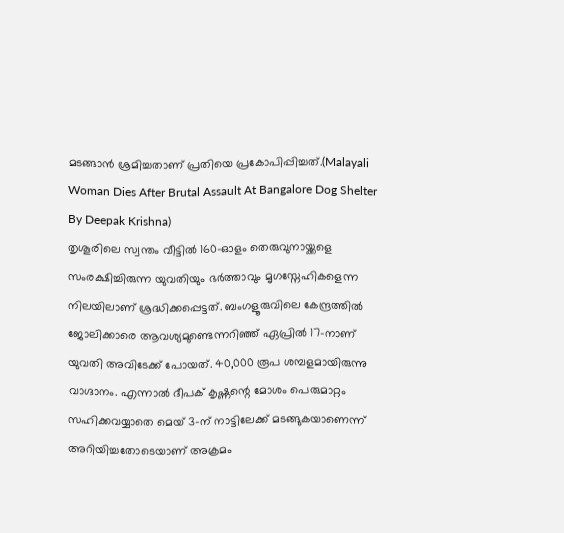മടങ്ങാൻ ശ്രമിച്ചതാണ് പ്രതിയെ പ്രകോപിപ്പിച്ചത്.(Malayali Woman Dies After Brutal Assault At Bangalore Dog Shelter By Deepak Krishna)
തൃശൂരിലെ സ്വന്തം വീട്ടിൽ 160-ഓളം തെരുവുനായ്ക്കളെ സംരക്ഷിച്ചിരുന്ന യുവതിയും ഭർത്താവും മൃഗസ്നേഹികളെന്ന നിലയിലാണ് ശ്രദ്ധിക്കപ്പെട്ടത്. ബംഗളൂരുവിലെ കേന്ദ്രത്തിൽ ജോലിക്കാരെ ആവശ്യമുണ്ടെന്നറിഞ്ഞ് ഏപ്രിൽ 17-നാണ് യുവതി അവിടേക്ക് പോയത്. 40,000 രൂപ ശമ്പളമായിരുന്നു വാഗ്ദാനം. എന്നാൽ ദീപക് കൃഷ്ണന്റെ മോശം പെരുമാറ്റം സഹിക്കവയ്യാതെ മെയ് 3-ന് നാട്ടിലേക്ക് മടങ്ങുകയാണെന്ന് അറിയിച്ചതോടെയാണ് അക്രമം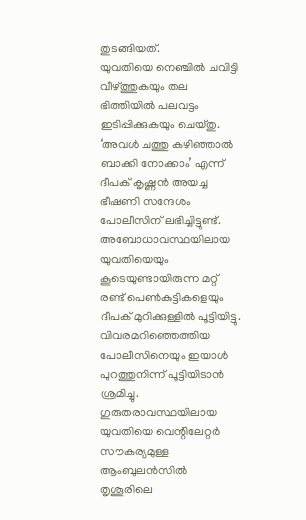തുടങ്ങിയത്.
യുവതിയെ നെഞ്ചിൽ ചവിട്ടി വീഴ്ത്തുകയും തല ഭിത്തിയിൽ പലവട്ടം ഇടിപ്പിക്കുകയും ചെയ്തു. ‘അവൾ ചത്തു കഴിഞ്ഞാൽ ബാക്കി നോക്കാം’ എന്ന് ദീപക് കൃഷ്ണൻ അയച്ച ഭീഷണി സന്ദേശം പോലീസിന് ലഭിച്ചിട്ടുണ്ട്. അബോധാവസ്ഥയിലായ യുവതിയെയും കൂടെയുണ്ടായിരുന്ന മറ്റ് രണ്ട് പെൺകുട്ടികളെയും ദീപക് മുറിക്കുള്ളിൽ പൂട്ടിയിട്ടു. വിവരമറിഞ്ഞെത്തിയ പോലീസിനെയും ഇയാൾ പുറത്തുനിന്ന് പൂട്ടിയിടാൻ ശ്രമിച്ചു.
ഗുരുതരാവസ്ഥയിലായ യുവതിയെ വെന്റിലേറ്റർ സൗകര്യമുള്ള ആംബുലൻസിൽ തൃശൂരിലെ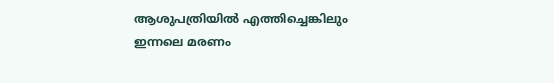ആശുപത്രിയിൽ എത്തിച്ചെങ്കിലും ഇന്നലെ മരണം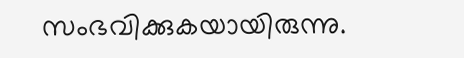സംഭവിക്കുകയായിരുന്നു.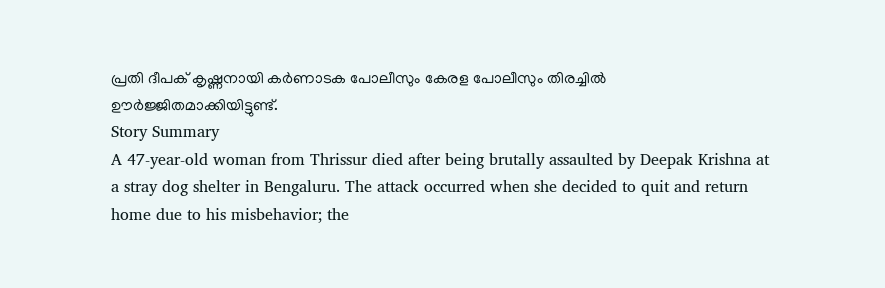പ്രതി ദീപക് കൃഷ്ണനായി കർണാടക പോലീസും കേരള പോലീസും തിരച്ചിൽ ഊർജ്ജിതമാക്കിയിട്ടുണ്ട്.
Story Summary
A 47-year-old woman from Thrissur died after being brutally assaulted by Deepak Krishna at a stray dog shelter in Bengaluru. The attack occurred when she decided to quit and return home due to his misbehavior; the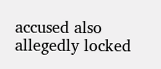accused also allegedly locked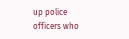up police officers who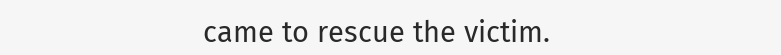came to rescue the victim.